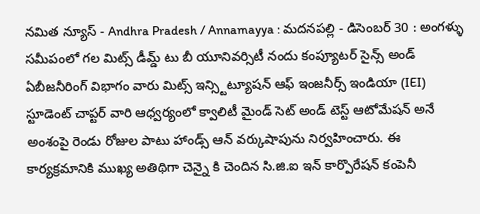నమిత న్యూస్ - Andhra Pradesh / Annamayya : మదనపల్లి - డిసెంబర్ 30 : అంగళ్ళు సమీపంలో గల మిట్స్ డీమ్డ్ టు బీ యూనివర్సిటీ నందు కంప్యూటర్ సైన్స్ అండ్ ఏబీజనీరింగ్ విభాగం వారు మిట్స్ ఇన్స్టిట్యూషన్ ఆఫ్ ఇంజనీర్స్ ఇండియా (IEI) స్టూడెంట్ చాప్టర్ వారి ఆధ్వర్యంలో క్వాలిటీ మైండ్ సెట్ అండ్ టెస్ట్ ఆటోమేషన్ అనే అంశంపై రెండు రోజుల పాటు హాండ్స్ ఆన్ వర్కుషాపును నిర్వహించారు. ఈ కార్యక్రమానికి ముఖ్య అతిథిగా చెన్నై కి చెందిన సి.జి.ఐ ఇన్ కార్పొరేషన్ కంపెనీ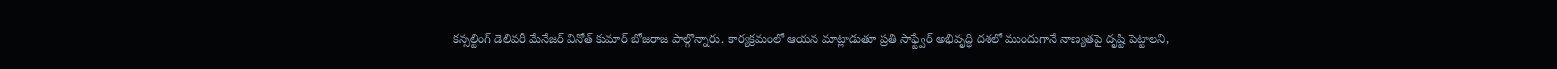కన్సల్టింగ్ డెలివరీ మేనేజర్ వినోత్ కుమార్ బోజరాజ పాల్గొన్నారు. కార్యక్రమంలో ఆయన మాట్లాడుతూ ప్రతి సాఫ్ట్వేర్ అభివృద్ధి దశలో ముందుగానే నాణ్యతపై దృష్టి పెట్టాలని,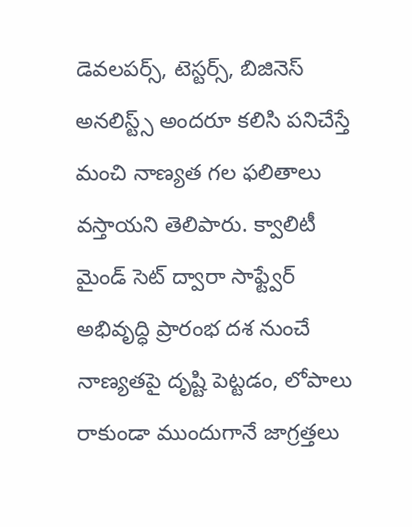డెవలపర్స్, టెస్టర్స్, బిజినెస్ అనలిస్ట్స్ అందరూ కలిసి పనిచేస్తే మంచి నాణ్యత గల ఫలితాలు వస్తాయని తెలిపారు. క్వాలిటీ మైండ్ సెట్ ద్వారా సాఫ్ట్వేర్ అభివృద్ధి ప్రారంభ దశ నుంచే నాణ్యతపై దృష్టి పెట్టడం, లోపాలు రాకుండా ముందుగానే జాగ్రత్తలు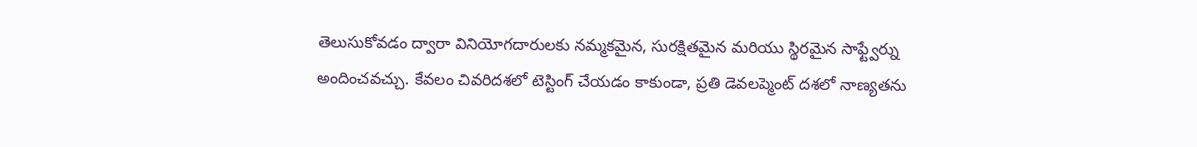తెలుసుకోవడం ద్వారా వినియోగదారులకు నమ్మకమైన, సురక్షితమైన మరియు స్థిరమైన సాఫ్ట్వేర్ను అందించవచ్చు. కేవలం చివరిదశలో టెస్టింగ్ చేయడం కాకుండా, ప్రతి డెవలప్మెంట్ దశలో నాణ్యతను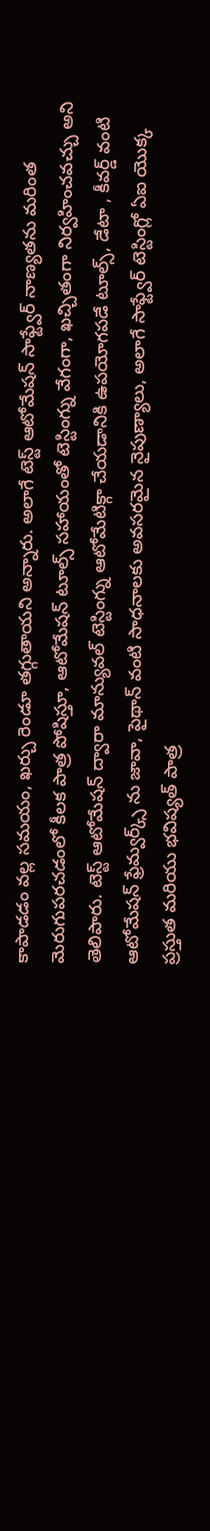కాపాడడం వల్ల సమయం, ఖర్చు రెండూ తగ్గుతాయని అన్నారు. అలాగే టెస్ట్ ఆటోమేషన్ సాఫ్ట్వేర్ నాణ్యతను మరింత మెరుగుపరచడంలో కీలక పాత్ర పోషిస్తూ, ఆటోమేషన్ టూల్స్ సహాయంతో టెస్టింగ్ను వేగంగా, ఖచ్చితంగా నిర్వహించవచ్చు అని తెలిపారు. టెస్ట్ ఆటోమేషన్ ద్వారా మాన్యువల్ టెస్టింగ్ను ఆటోమేటిక్గా చేయడానికి ఉపయోగపడే టూల్స్, డేటా , కీవర్డ్ వంటి ఆటోమేషన్ ఫ్రేమ్వర్క్స్ ను జావా, పైథాన్ వంటి సాధనాలకు అవసరమైన నైపుణ్యాలు, అలాగే సాఫ్ట్వేర్ టెస్టింగ్లో ఏఐ యొక్క ప్రస్తుత మరియు భవిష్యత్ పాత్ర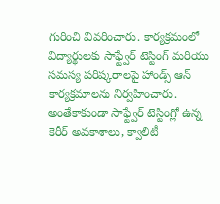గురించి వివరించారు. కార్యక్రమంలో విద్యార్థులకు సాఫ్ట్వేర్ టెస్టింగ్ మరియు సమస్య పరిష్కరాలపై హాండ్స్ ఆన్ కార్యక్రమాలను నిర్వహించారు. అంతేకాకుండా సాఫ్ట్వేర్ టెస్టింగ్లో ఉన్న కెరీర్ అవకాశాలు, క్వాలిటీ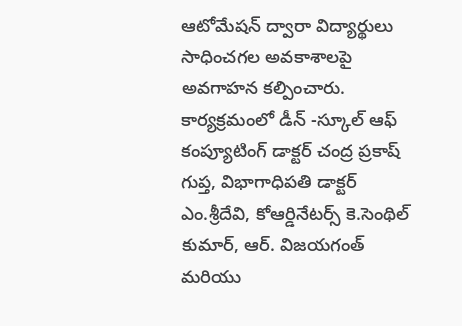ఆటోమేషన్ ద్వారా విద్యార్థులు సాధించగల అవకాశాలపై అవగాహన కల్పించారు. కార్యక్రమంలో డీన్ -స్కూల్ ఆఫ్ కంప్యూటింగ్ డాక్టర్ చంద్ర ప్రకాష్ గుప్త, విభాగాధిపతి డాక్టర్ ఎం.శ్రీదేవి, కోఆర్డినేటర్స్ కె.సెంథిల్ కుమార్, ఆర్. విజయగంత్ మరియు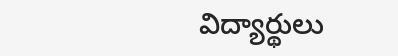విద్యార్థులు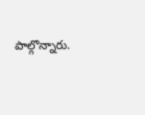పాల్గొన్నారు.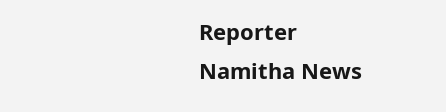Reporter
Namitha News